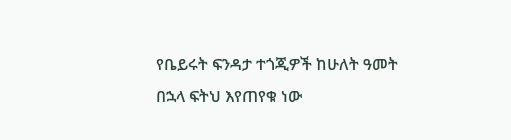የቤይሩት ፍንዳታ ተጎጂዎች ከሁለት ዓመት በኋላ ፍትህ እየጠየቁ ነው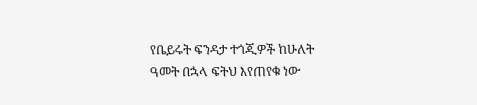የቤይሩት ፍንዳታ ተጎጂዎች ከሁለት ዓመት በኋላ ፍትህ እየጠየቁ ነው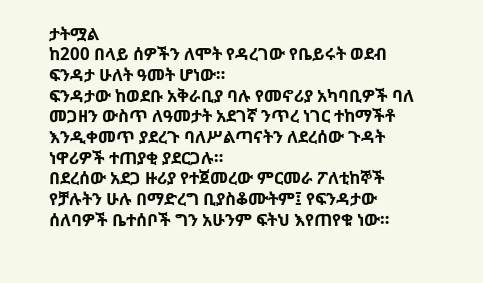ታትሟል
ከ200 በላይ ሰዎችን ለሞት የዳረገው የቤይሩት ወደብ ፍንዳታ ሁለት ዓመት ሆነው።
ፍንዳታው ከወደቡ አቅራቢያ ባሉ የመኖሪያ አካባቢዎች ባለ መጋዘን ውስጥ ለዓመታት አደገኛ ንጥረ ነገር ተከማችቶ እንዲቀመጥ ያደረጉ ባለሥልጣናትን ለደረሰው ጉዳት ነዋሪዎች ተጠያቂ ያደርጋሉ።
በደረሰው አደጋ ዙሪያ የተጀመረው ምርመራ ፖለቲከኞች የቻሉትን ሁሉ በማድረግ ቢያስቆሙትም፤ የፍንዳታው ሰለባዎች ቤተሰቦች ግን አሁንም ፍትህ እየጠየቁ ነው።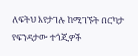ለፍትህ እየታገሉ ከሚገኙት በርካታ የፍንዳታው ተጎጂዎች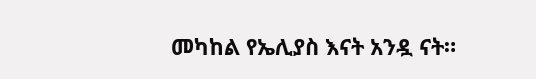መካከል የኤሊያስ እናት አንዷ ናት።